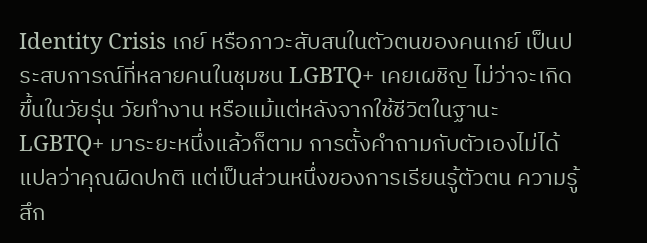Identity Crisis เกย์ หรือภาวะสับสนในตัวตนของคนเกย์ เป็นประสบการณ์ที่หลายคนในชุมชน LGBTQ+ เคยเผชิญ ไม่ว่าจะเกิดขึ้นในวัยรุ่น วัยทำงาน หรือแม้แต่หลังจากใช้ชีวิตในฐานะ LGBTQ+ มาระยะหนึ่งแล้วก็ตาม การตั้งคำถามกับตัวเองไม่ได้แปลว่าคุณผิดปกติ แต่เป็นส่วนหนึ่งของการเรียนรู้ตัวตน ความรู้สึก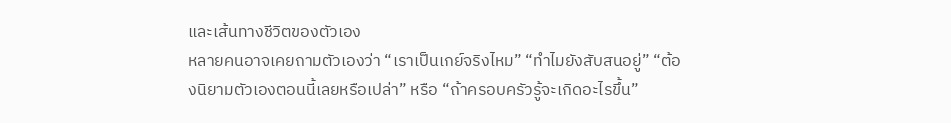และเส้นทางชีวิตของตัวเอง
หลายคนอาจเคยถามตัวเองว่า “เราเป็นเกย์จริงไหม” “ทำไมยังสับสนอยู่” “ต้องนิยามตัวเองตอนนี้เลยหรือเปล่า” หรือ “ถ้าครอบครัวรู้จะเกิดอะไรขึ้น”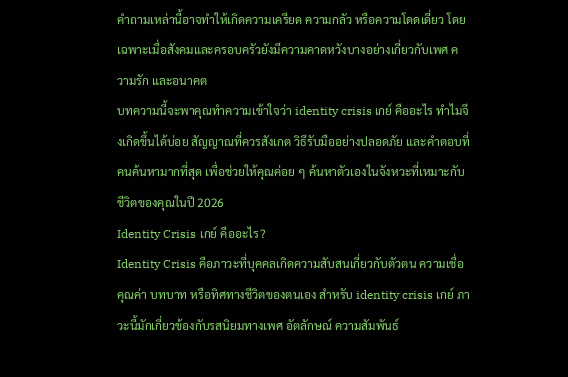คำถามเหล่านี้อาจทำให้เกิดความเครียด ความกลัว หรือความโดดเดี่ยว โดยเฉพาะเมื่อสังคมและครอบครัวยังมีความคาดหวังบางอย่างเกี่ยวกับเพศ ความรัก และอนาคต
บทความนี้จะพาคุณทำความเข้าใจว่า identity crisis เกย์ คืออะไร ทำไมจึงเกิดขึ้นได้บ่อย สัญญาณที่ควรสังเกต วิธีรับมืออย่างปลอดภัย และคำตอบที่คนค้นหามากที่สุด เพื่อช่วยให้คุณค่อย ๆ ค้นหาตัวเองในจังหวะที่เหมาะกับชีวิตของคุณในปี 2026
Identity Crisis เกย์ คืออะไร?
Identity Crisis คือภาวะที่บุคคลเกิดความสับสนเกี่ยวกับตัวตน ความเชื่อ คุณค่า บทบาท หรือทิศทางชีวิตของตนเอง สำหรับ identity crisis เกย์ ภาวะนี้มักเกี่ยวข้องกับรสนิยมทางเพศ อัตลักษณ์ ความสัมพันธ์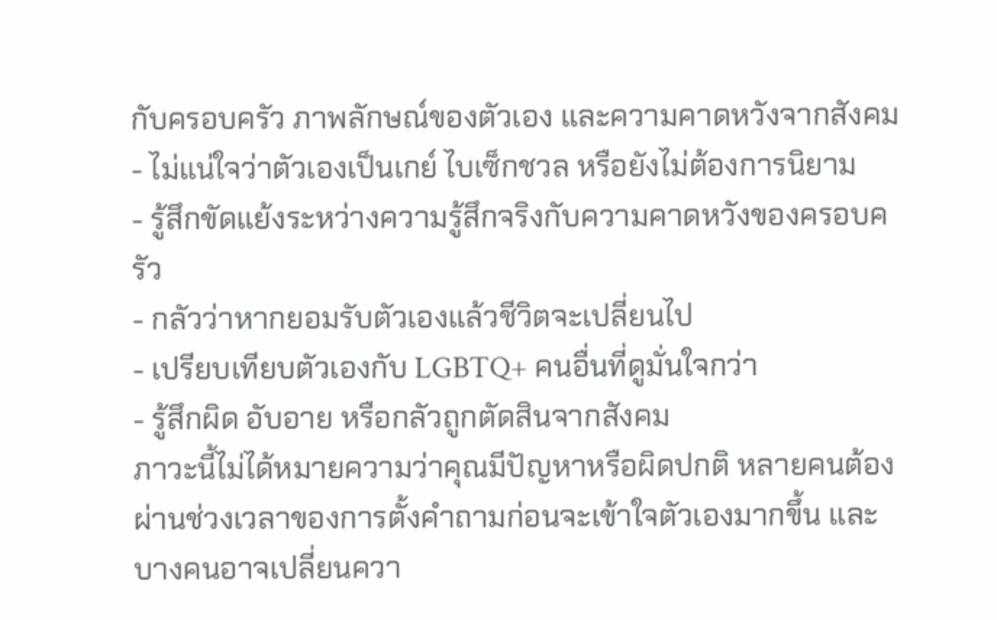กับครอบครัว ภาพลักษณ์ของตัวเอง และความคาดหวังจากสังคม
- ไม่แน่ใจว่าตัวเองเป็นเกย์ ไบเซ็กชวล หรือยังไม่ต้องการนิยาม
- รู้สึกขัดแย้งระหว่างความรู้สึกจริงกับความคาดหวังของครอบครัว
- กลัวว่าหากยอมรับตัวเองแล้วชีวิตจะเปลี่ยนไป
- เปรียบเทียบตัวเองกับ LGBTQ+ คนอื่นที่ดูมั่นใจกว่า
- รู้สึกผิด อับอาย หรือกลัวถูกตัดสินจากสังคม
ภาวะนี้ไม่ได้หมายความว่าคุณมีปัญหาหรือผิดปกติ หลายคนต้องผ่านช่วงเวลาของการตั้งคำถามก่อนจะเข้าใจตัวเองมากขึ้น และบางคนอาจเปลี่ยนควา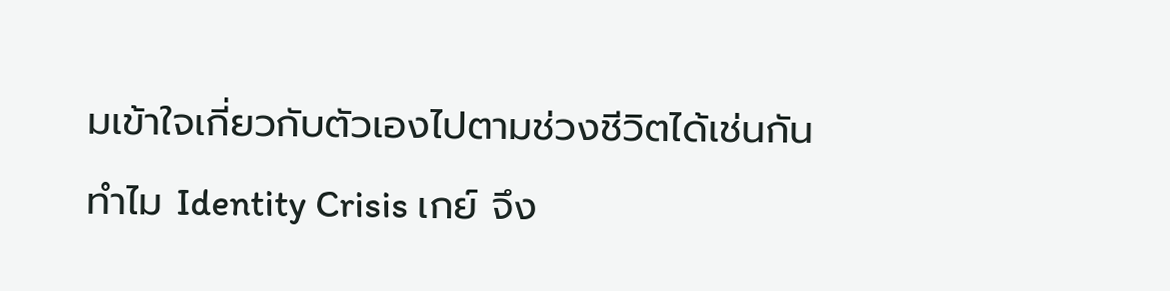มเข้าใจเกี่ยวกับตัวเองไปตามช่วงชีวิตได้เช่นกัน
ทำไม Identity Crisis เกย์ จึง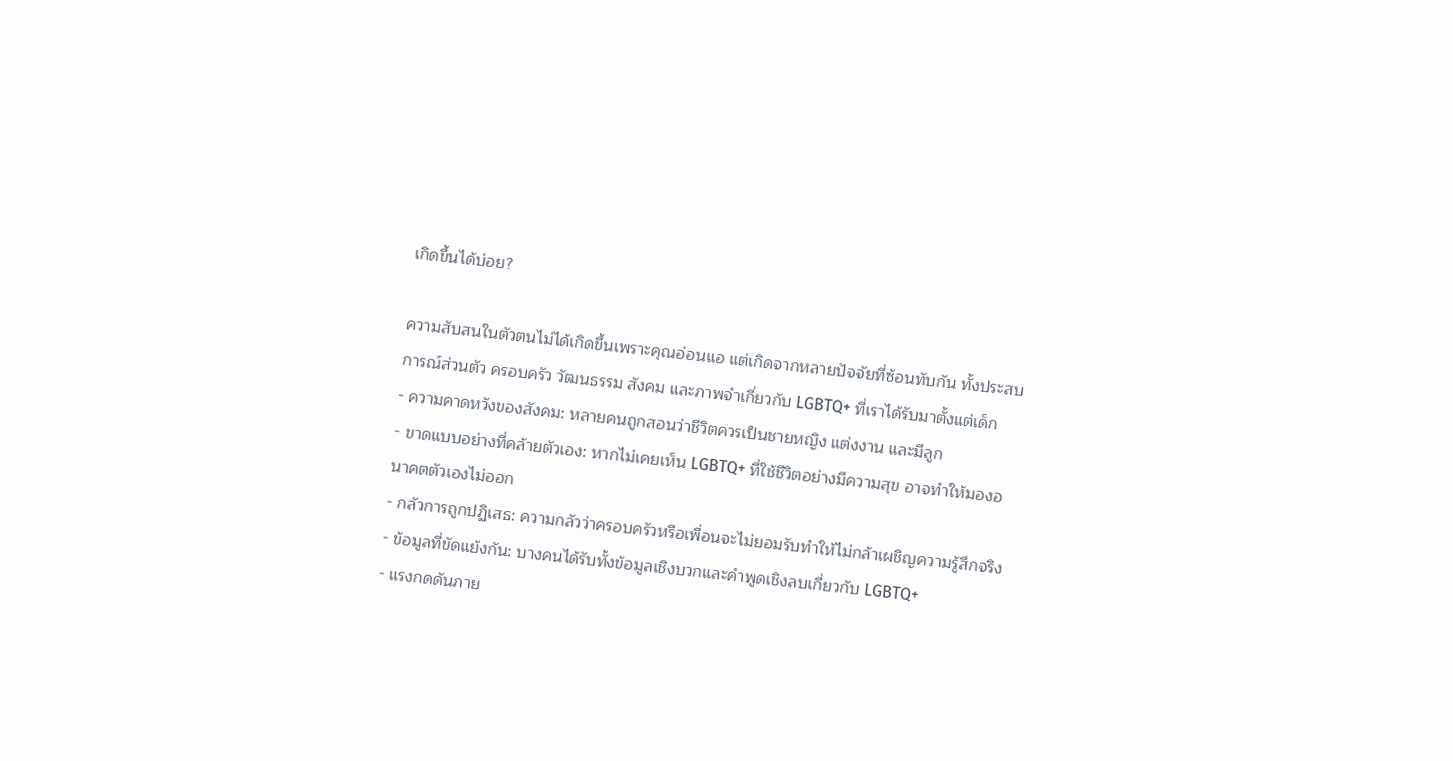เกิดขึ้นได้บ่อย?

ความสับสนในตัวตนไม่ได้เกิดขึ้นเพราะคุณอ่อนแอ แต่เกิดจากหลายปัจจัยที่ซ้อนทับกัน ทั้งประสบการณ์ส่วนตัว ครอบครัว วัฒนธรรม สังคม และภาพจำเกี่ยวกับ LGBTQ+ ที่เราได้รับมาตั้งแต่เด็ก
- ความคาดหวังของสังคม: หลายคนถูกสอนว่าชีวิตควรเป็นชายหญิง แต่งงาน และมีลูก
- ขาดแบบอย่างที่คล้ายตัวเอง: หากไม่เคยเห็น LGBTQ+ ที่ใช้ชีวิตอย่างมีความสุข อาจทำให้มองอนาคตตัวเองไม่ออก
- กลัวการถูกปฏิเสธ: ความกลัวว่าครอบครัวหรือเพื่อนจะไม่ยอมรับทำให้ไม่กล้าเผชิญความรู้สึกจริง
- ข้อมูลที่ขัดแย้งกัน: บางคนได้รับทั้งข้อมูลเชิงบวกและคำพูดเชิงลบเกี่ยวกับ LGBTQ+
- แรงกดดันภาย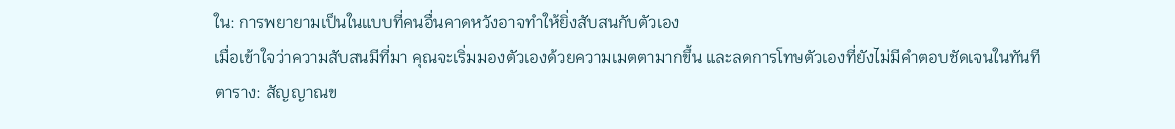ใน: การพยายามเป็นในแบบที่คนอื่นคาดหวังอาจทำให้ยิ่งสับสนกับตัวเอง
เมื่อเข้าใจว่าความสับสนมีที่มา คุณจะเริ่มมองตัวเองด้วยความเมตตามากขึ้น และลดการโทษตัวเองที่ยังไม่มีคำตอบชัดเจนในทันที
ตาราง: สัญญาณข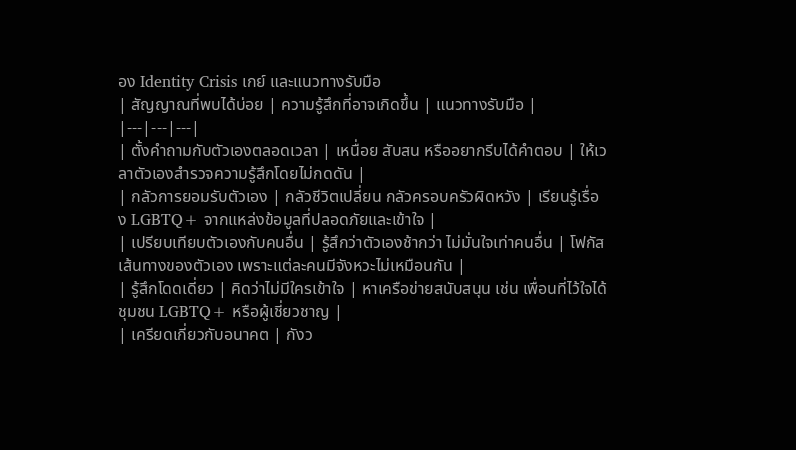อง Identity Crisis เกย์ และแนวทางรับมือ
| สัญญาณที่พบได้บ่อย | ความรู้สึกที่อาจเกิดขึ้น | แนวทางรับมือ |
|---|---|---|
| ตั้งคำถามกับตัวเองตลอดเวลา | เหนื่อย สับสน หรืออยากรีบได้คำตอบ | ให้เวลาตัวเองสำรวจความรู้สึกโดยไม่กดดัน |
| กลัวการยอมรับตัวเอง | กลัวชีวิตเปลี่ยน กลัวครอบครัวผิดหวัง | เรียนรู้เรื่อง LGBTQ+ จากแหล่งข้อมูลที่ปลอดภัยและเข้าใจ |
| เปรียบเทียบตัวเองกับคนอื่น | รู้สึกว่าตัวเองช้ากว่า ไม่มั่นใจเท่าคนอื่น | โฟกัสเส้นทางของตัวเอง เพราะแต่ละคนมีจังหวะไม่เหมือนกัน |
| รู้สึกโดดเดี่ยว | คิดว่าไม่มีใครเข้าใจ | หาเครือข่ายสนับสนุน เช่น เพื่อนที่ไว้ใจได้ ชุมชน LGBTQ+ หรือผู้เชี่ยวชาญ |
| เครียดเกี่ยวกับอนาคต | กังว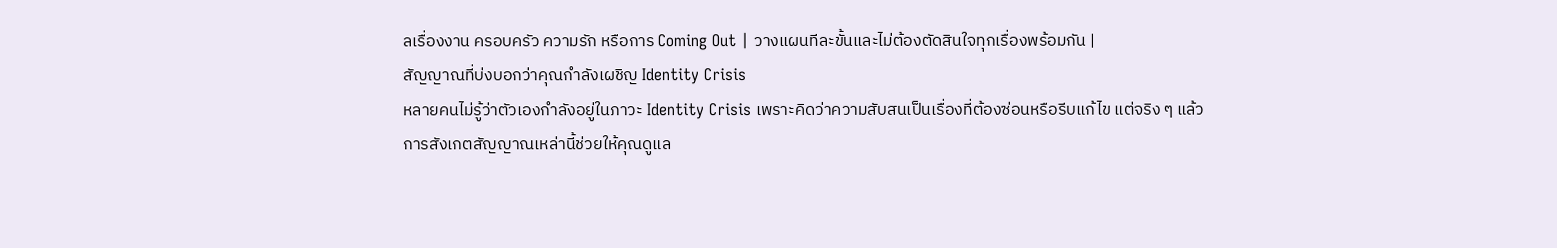ลเรื่องงาน ครอบครัว ความรัก หรือการ Coming Out | วางแผนทีละขั้นและไม่ต้องตัดสินใจทุกเรื่องพร้อมกัน |
สัญญาณที่บ่งบอกว่าคุณกำลังเผชิญ Identity Crisis
หลายคนไม่รู้ว่าตัวเองกำลังอยู่ในภาวะ Identity Crisis เพราะคิดว่าความสับสนเป็นเรื่องที่ต้องซ่อนหรือรีบแก้ไข แต่จริง ๆ แล้วการสังเกตสัญญาณเหล่านี้ช่วยให้คุณดูแล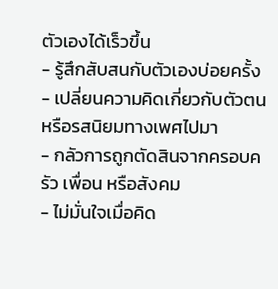ตัวเองได้เร็วขึ้น
- รู้สึกสับสนกับตัวเองบ่อยครั้ง
- เปลี่ยนความคิดเกี่ยวกับตัวตนหรือรสนิยมทางเพศไปมา
- กลัวการถูกตัดสินจากครอบครัว เพื่อน หรือสังคม
- ไม่มั่นใจเมื่อคิด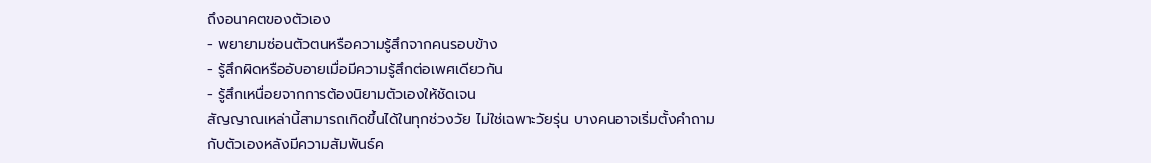ถึงอนาคตของตัวเอง
- พยายามซ่อนตัวตนหรือความรู้สึกจากคนรอบข้าง
- รู้สึกผิดหรืออับอายเมื่อมีความรู้สึกต่อเพศเดียวกัน
- รู้สึกเหนื่อยจากการต้องนิยามตัวเองให้ชัดเจน
สัญญาณเหล่านี้สามารถเกิดขึ้นได้ในทุกช่วงวัย ไม่ใช่เฉพาะวัยรุ่น บางคนอาจเริ่มตั้งคำถามกับตัวเองหลังมีความสัมพันธ์ค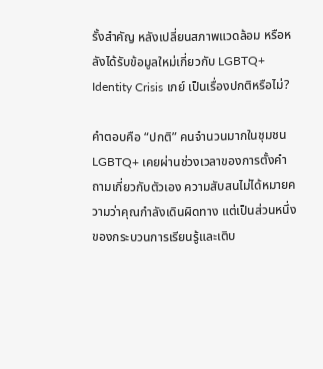รั้งสำคัญ หลังเปลี่ยนสภาพแวดล้อม หรือหลังได้รับข้อมูลใหม่เกี่ยวกับ LGBTQ+
Identity Crisis เกย์ เป็นเรื่องปกติหรือไม่?

คำตอบคือ “ปกติ” คนจำนวนมากในชุมชน LGBTQ+ เคยผ่านช่วงเวลาของการตั้งคำถามเกี่ยวกับตัวเอง ความสับสนไม่ได้หมายความว่าคุณกำลังเดินผิดทาง แต่เป็นส่วนหนึ่งของกระบวนการเรียนรู้และเติบ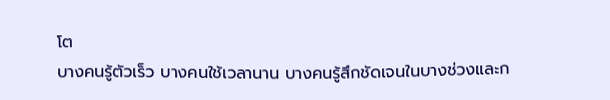โต
บางคนรู้ตัวเร็ว บางคนใช้เวลานาน บางคนรู้สึกชัดเจนในบางช่วงและก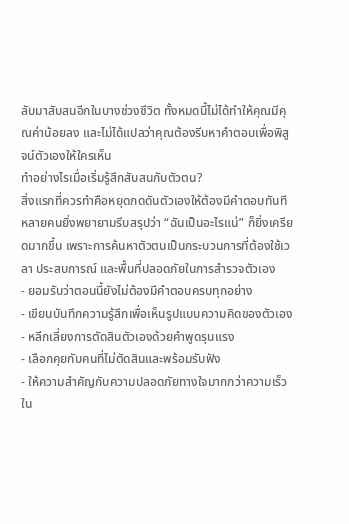ลับมาสับสนอีกในบางช่วงชีวิต ทั้งหมดนี้ไม่ได้ทำให้คุณมีคุณค่าน้อยลง และไม่ได้แปลว่าคุณต้องรีบหาคำตอบเพื่อพิสูจน์ตัวเองให้ใครเห็น
ทำอย่างไรเมื่อเริ่มรู้สึกสับสนกับตัวตน?
สิ่งแรกที่ควรทำคือหยุดกดดันตัวเองให้ต้องมีคำตอบทันที หลายคนยิ่งพยายามรีบสรุปว่า “ฉันเป็นอะไรแน่” ก็ยิ่งเครียดมากขึ้น เพราะการค้นหาตัวตนเป็นกระบวนการที่ต้องใช้เวลา ประสบการณ์ และพื้นที่ปลอดภัยในการสำรวจตัวเอง
- ยอมรับว่าตอนนี้ยังไม่ต้องมีคำตอบครบทุกอย่าง
- เขียนบันทึกความรู้สึกเพื่อเห็นรูปแบบความคิดของตัวเอง
- หลีกเลี่ยงการตัดสินตัวเองด้วยคำพูดรุนแรง
- เลือกคุยกับคนที่ไม่ตัดสินและพร้อมรับฟัง
- ให้ความสำคัญกับความปลอดภัยทางใจมากกว่าความเร็วใน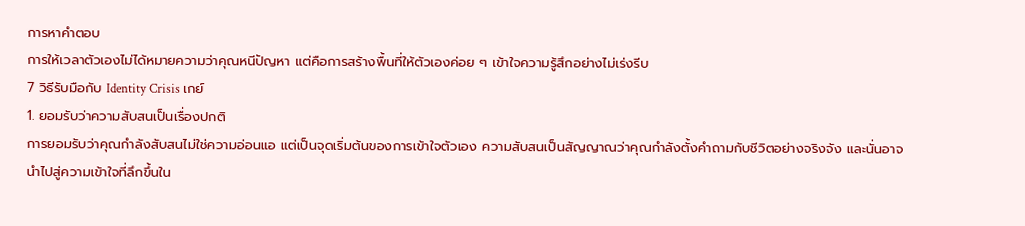การหาคำตอบ
การให้เวลาตัวเองไม่ได้หมายความว่าคุณหนีปัญหา แต่คือการสร้างพื้นที่ให้ตัวเองค่อย ๆ เข้าใจความรู้สึกอย่างไม่เร่งรีบ
7 วิธีรับมือกับ Identity Crisis เกย์
1. ยอมรับว่าความสับสนเป็นเรื่องปกติ
การยอมรับว่าคุณกำลังสับสนไม่ใช่ความอ่อนแอ แต่เป็นจุดเริ่มต้นของการเข้าใจตัวเอง ความสับสนเป็นสัญญาณว่าคุณกำลังตั้งคำถามกับชีวิตอย่างจริงจัง และนั่นอาจนำไปสู่ความเข้าใจที่ลึกขึ้นใน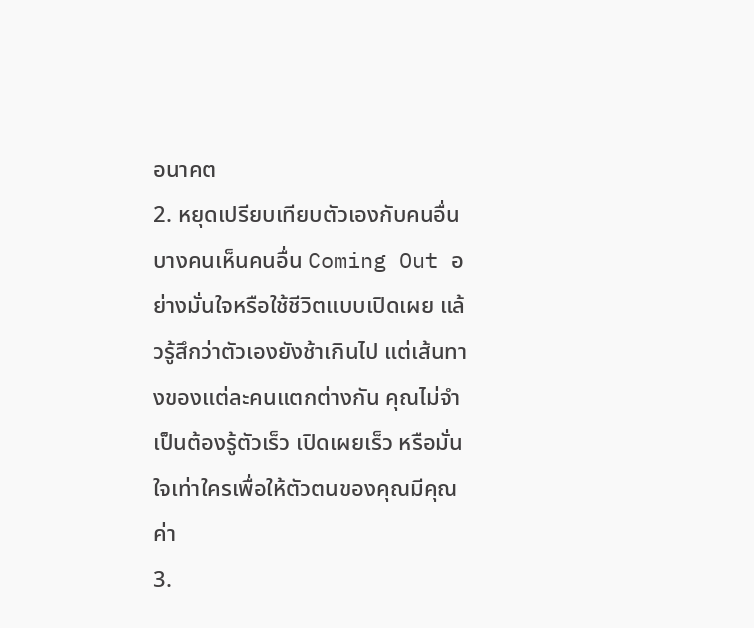อนาคต
2. หยุดเปรียบเทียบตัวเองกับคนอื่น
บางคนเห็นคนอื่น Coming Out อย่างมั่นใจหรือใช้ชีวิตแบบเปิดเผย แล้วรู้สึกว่าตัวเองยังช้าเกินไป แต่เส้นทางของแต่ละคนแตกต่างกัน คุณไม่จำเป็นต้องรู้ตัวเร็ว เปิดเผยเร็ว หรือมั่นใจเท่าใครเพื่อให้ตัวตนของคุณมีคุณค่า
3.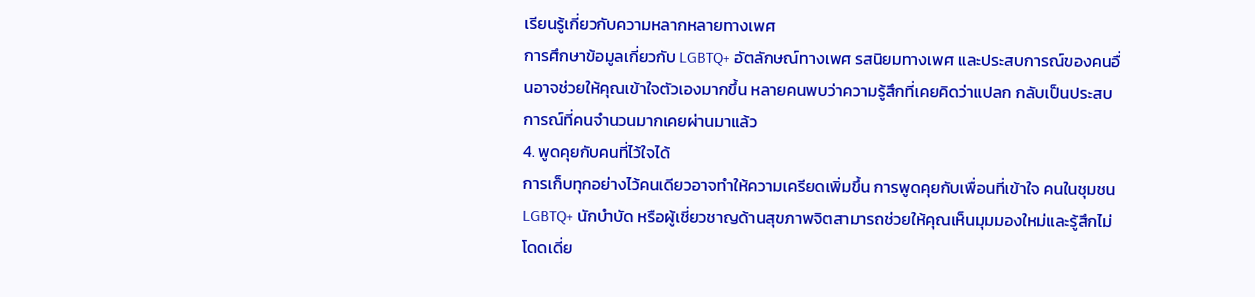เรียนรู้เกี่ยวกับความหลากหลายทางเพศ
การศึกษาข้อมูลเกี่ยวกับ LGBTQ+ อัตลักษณ์ทางเพศ รสนิยมทางเพศ และประสบการณ์ของคนอื่นอาจช่วยให้คุณเข้าใจตัวเองมากขึ้น หลายคนพบว่าความรู้สึกที่เคยคิดว่าแปลก กลับเป็นประสบการณ์ที่คนจำนวนมากเคยผ่านมาแล้ว
4. พูดคุยกับคนที่ไว้ใจได้
การเก็บทุกอย่างไว้คนเดียวอาจทำให้ความเครียดเพิ่มขึ้น การพูดคุยกับเพื่อนที่เข้าใจ คนในชุมชน LGBTQ+ นักบำบัด หรือผู้เชี่ยวชาญด้านสุขภาพจิตสามารถช่วยให้คุณเห็นมุมมองใหม่และรู้สึกไม่โดดเดี่ย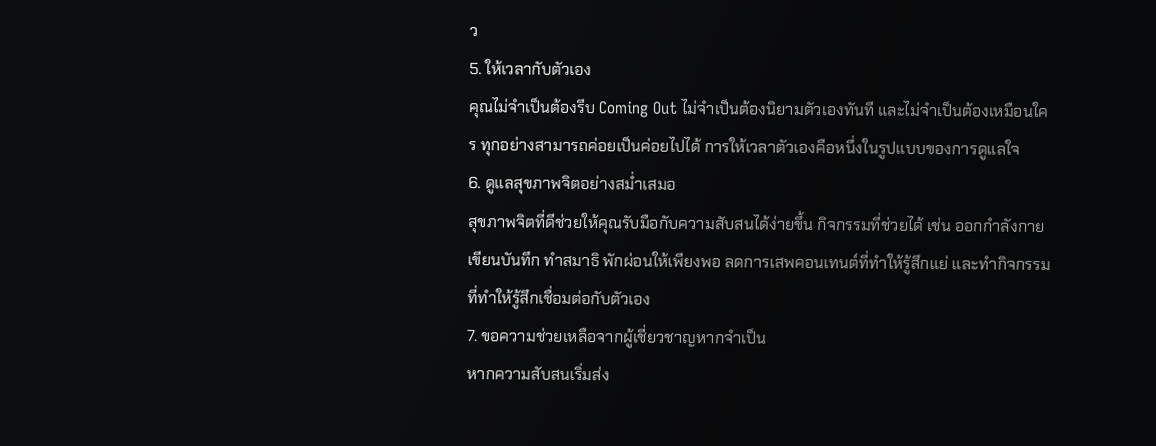ว
5. ให้เวลากับตัวเอง
คุณไม่จำเป็นต้องรีบ Coming Out ไม่จำเป็นต้องนิยามตัวเองทันที และไม่จำเป็นต้องเหมือนใคร ทุกอย่างสามารถค่อยเป็นค่อยไปได้ การให้เวลาตัวเองคือหนึ่งในรูปแบบของการดูแลใจ
6. ดูแลสุขภาพจิตอย่างสม่ำเสมอ
สุขภาพจิตที่ดีช่วยให้คุณรับมือกับความสับสนได้ง่ายขึ้น กิจกรรมที่ช่วยได้ เช่น ออกกำลังกาย เขียนบันทึก ทำสมาธิ พักผ่อนให้เพียงพอ ลดการเสพคอนเทนต์ที่ทำให้รู้สึกแย่ และทำกิจกรรมที่ทำให้รู้สึกเชื่อมต่อกับตัวเอง
7. ขอความช่วยเหลือจากผู้เชี่ยวชาญหากจำเป็น
หากความสับสนเริ่มส่ง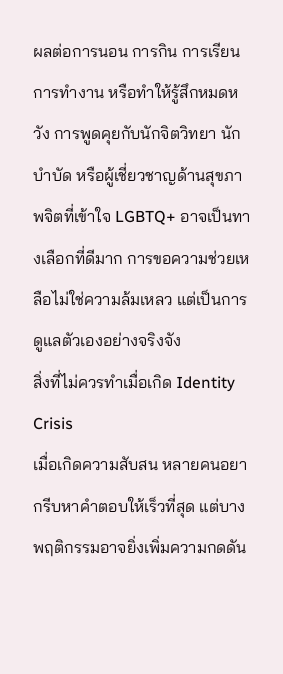ผลต่อการนอน การกิน การเรียน การทำงาน หรือทำให้รู้สึกหมดหวัง การพูดคุยกับนักจิตวิทยา นักบำบัด หรือผู้เชี่ยวชาญด้านสุขภาพจิตที่เข้าใจ LGBTQ+ อาจเป็นทางเลือกที่ดีมาก การขอความช่วยเหลือไม่ใช่ความล้มเหลว แต่เป็นการดูแลตัวเองอย่างจริงจัง
สิ่งที่ไม่ควรทำเมื่อเกิด Identity Crisis
เมื่อเกิดความสับสน หลายคนอยากรีบหาคำตอบให้เร็วที่สุด แต่บางพฤติกรรมอาจยิ่งเพิ่มความกดดัน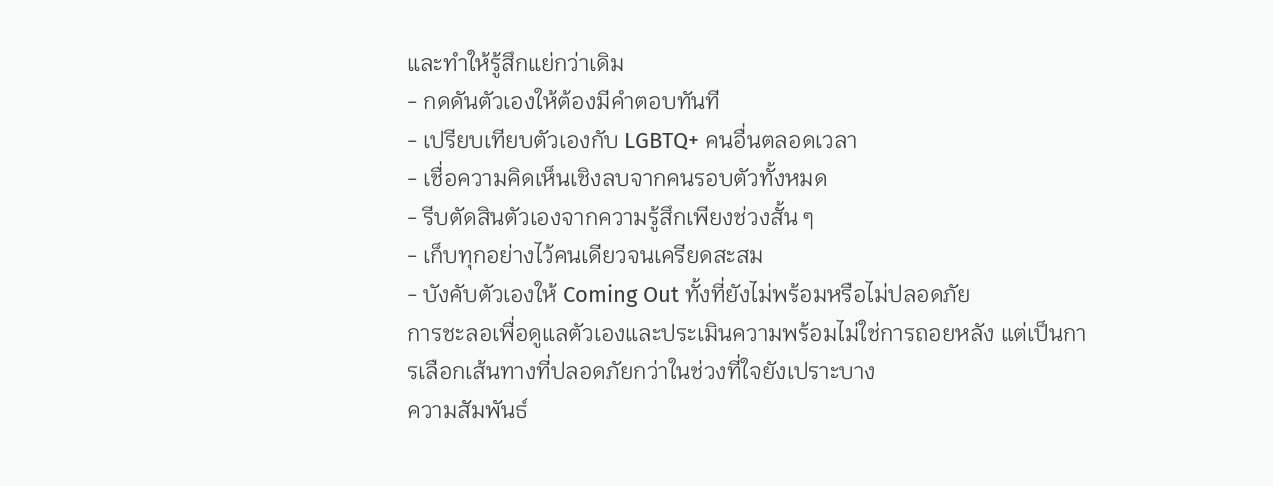และทำให้รู้สึกแย่กว่าเดิม
- กดดันตัวเองให้ต้องมีคำตอบทันที
- เปรียบเทียบตัวเองกับ LGBTQ+ คนอื่นตลอดเวลา
- เชื่อความคิดเห็นเชิงลบจากคนรอบตัวทั้งหมด
- รีบตัดสินตัวเองจากความรู้สึกเพียงช่วงสั้น ๆ
- เก็บทุกอย่างไว้คนเดียวจนเครียดสะสม
- บังคับตัวเองให้ Coming Out ทั้งที่ยังไม่พร้อมหรือไม่ปลอดภัย
การชะลอเพื่อดูแลตัวเองและประเมินความพร้อมไม่ใช่การถอยหลัง แต่เป็นการเลือกเส้นทางที่ปลอดภัยกว่าในช่วงที่ใจยังเปราะบาง
ความสัมพันธ์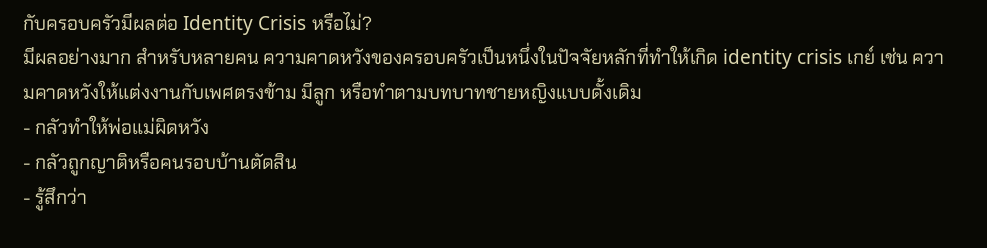กับครอบครัวมีผลต่อ Identity Crisis หรือไม่?
มีผลอย่างมาก สำหรับหลายคน ความคาดหวังของครอบครัวเป็นหนึ่งในปัจจัยหลักที่ทำให้เกิด identity crisis เกย์ เช่น ความคาดหวังให้แต่งงานกับเพศตรงข้าม มีลูก หรือทำตามบทบาทชายหญิงแบบดั้งเดิม
- กลัวทำให้พ่อแม่ผิดหวัง
- กลัวถูกญาติหรือคนรอบบ้านตัดสิน
- รู้สึกว่า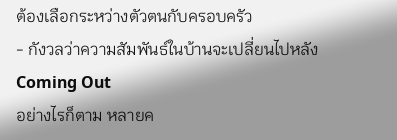ต้องเลือกระหว่างตัวตนกับครอบครัว
- กังวลว่าความสัมพันธ์ในบ้านจะเปลี่ยนไปหลัง Coming Out
อย่างไรก็ตาม หลายค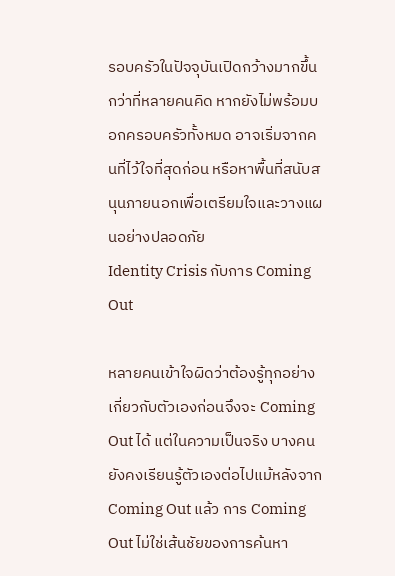รอบครัวในปัจจุบันเปิดกว้างมากขึ้นกว่าที่หลายคนคิด หากยังไม่พร้อมบอกครอบครัวทั้งหมด อาจเริ่มจากคนที่ไว้ใจที่สุดก่อน หรือหาพื้นที่สนับสนุนภายนอกเพื่อเตรียมใจและวางแผนอย่างปลอดภัย
Identity Crisis กับการ Coming Out

หลายคนเข้าใจผิดว่าต้องรู้ทุกอย่างเกี่ยวกับตัวเองก่อนจึงจะ Coming Out ได้ แต่ในความเป็นจริง บางคนยังคงเรียนรู้ตัวเองต่อไปแม้หลังจาก Coming Out แล้ว การ Coming Out ไม่ใช่เส้นชัยของการค้นหา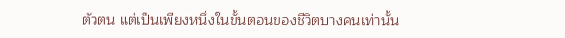ตัวตน แต่เป็นเพียงหนึ่งในขั้นตอนของชีวิตบางคนเท่านั้น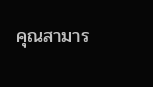คุณสามาร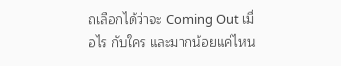ถเลือกได้ว่าจะ Coming Out เมื่อไร กับใคร และมากน้อยแค่ไหน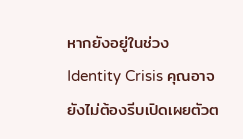หากยังอยู่ในช่วง Identity Crisis คุณอาจยังไม่ต้องรีบเปิดเผยตัวต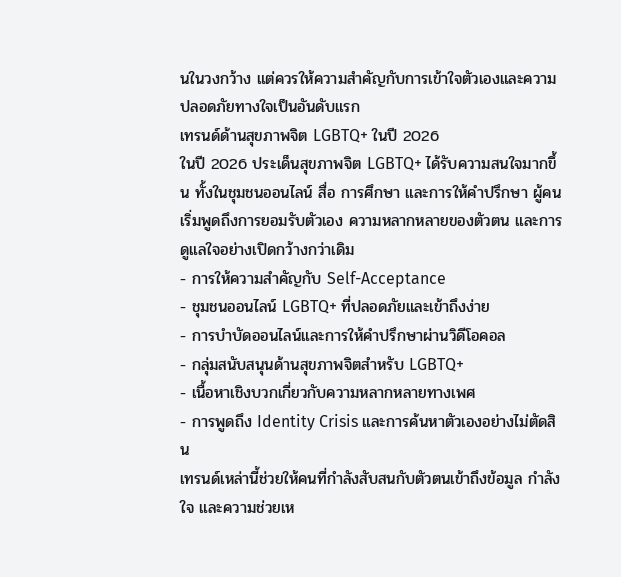นในวงกว้าง แต่ควรให้ความสำคัญกับการเข้าใจตัวเองและความปลอดภัยทางใจเป็นอันดับแรก
เทรนด์ด้านสุขภาพจิต LGBTQ+ ในปี 2026
ในปี 2026 ประเด็นสุขภาพจิต LGBTQ+ ได้รับความสนใจมากขึ้น ทั้งในชุมชนออนไลน์ สื่อ การศึกษา และการให้คำปรึกษา ผู้คนเริ่มพูดถึงการยอมรับตัวเอง ความหลากหลายของตัวตน และการดูแลใจอย่างเปิดกว้างกว่าเดิม
- การให้ความสำคัญกับ Self-Acceptance
- ชุมชนออนไลน์ LGBTQ+ ที่ปลอดภัยและเข้าถึงง่าย
- การบำบัดออนไลน์และการให้คำปรึกษาผ่านวิดีโอคอล
- กลุ่มสนับสนุนด้านสุขภาพจิตสำหรับ LGBTQ+
- เนื้อหาเชิงบวกเกี่ยวกับความหลากหลายทางเพศ
- การพูดถึง Identity Crisis และการค้นหาตัวเองอย่างไม่ตัดสิน
เทรนด์เหล่านี้ช่วยให้คนที่กำลังสับสนกับตัวตนเข้าถึงข้อมูล กำลังใจ และความช่วยเห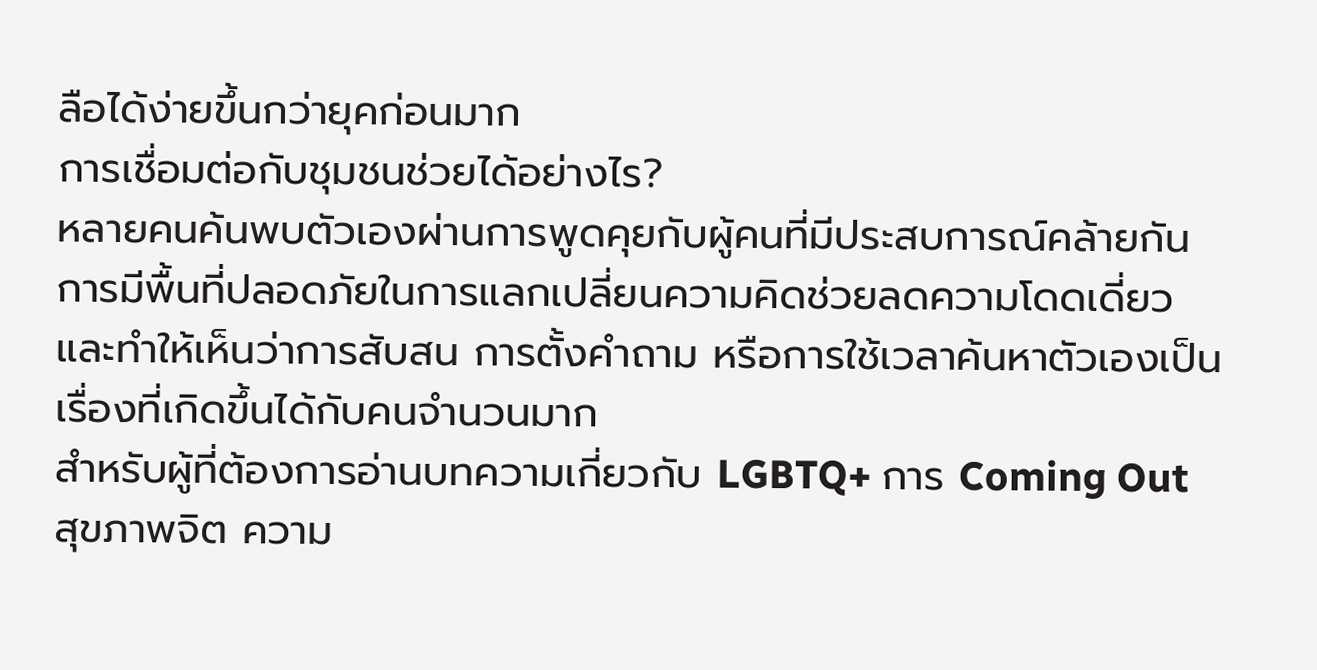ลือได้ง่ายขึ้นกว่ายุคก่อนมาก
การเชื่อมต่อกับชุมชนช่วยได้อย่างไร?
หลายคนค้นพบตัวเองผ่านการพูดคุยกับผู้คนที่มีประสบการณ์คล้ายกัน การมีพื้นที่ปลอดภัยในการแลกเปลี่ยนความคิดช่วยลดความโดดเดี่ยว และทำให้เห็นว่าการสับสน การตั้งคำถาม หรือการใช้เวลาค้นหาตัวเองเป็นเรื่องที่เกิดขึ้นได้กับคนจำนวนมาก
สำหรับผู้ที่ต้องการอ่านบทความเกี่ยวกับ LGBTQ+ การ Coming Out สุขภาพจิต ความ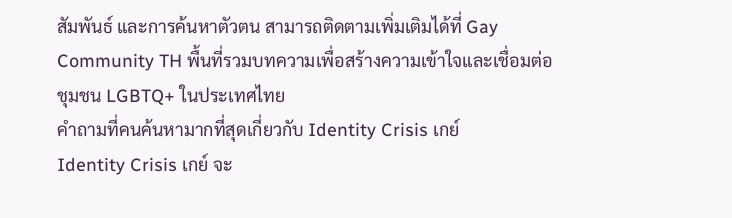สัมพันธ์ และการค้นหาตัวตน สามารถติดตามเพิ่มเติมได้ที่ Gay Community TH พื้นที่รวมบทความเพื่อสร้างความเข้าใจและเชื่อมต่อชุมชน LGBTQ+ ในประเทศไทย
คำถามที่คนค้นหามากที่สุดเกี่ยวกับ Identity Crisis เกย์
Identity Crisis เกย์ จะ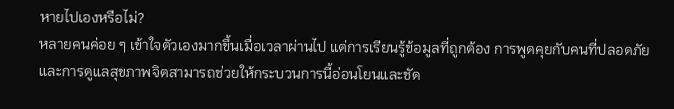หายไปเองหรือไม่?
หลายคนค่อย ๆ เข้าใจตัวเองมากขึ้นเมื่อเวลาผ่านไป แต่การเรียนรู้ข้อมูลที่ถูกต้อง การพูดคุยกับคนที่ปลอดภัย และการดูแลสุขภาพจิตสามารถช่วยให้กระบวนการนี้อ่อนโยนและชัด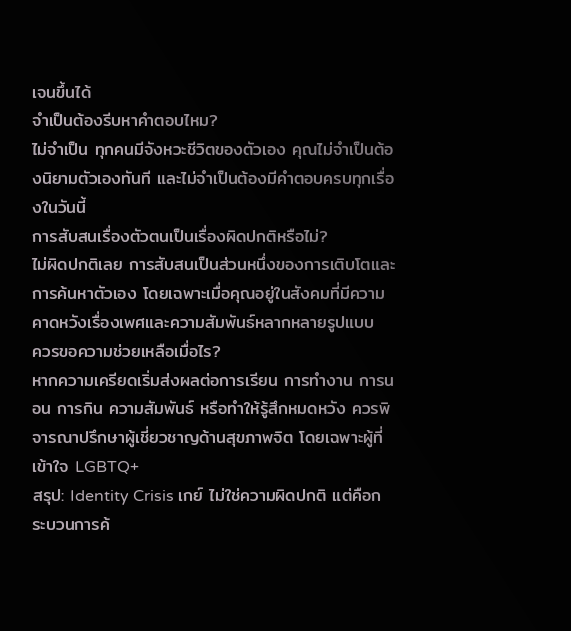เจนขึ้นได้
จำเป็นต้องรีบหาคำตอบไหม?
ไม่จำเป็น ทุกคนมีจังหวะชีวิตของตัวเอง คุณไม่จำเป็นต้องนิยามตัวเองทันที และไม่จำเป็นต้องมีคำตอบครบทุกเรื่องในวันนี้
การสับสนเรื่องตัวตนเป็นเรื่องผิดปกติหรือไม่?
ไม่ผิดปกติเลย การสับสนเป็นส่วนหนึ่งของการเติบโตและการค้นหาตัวเอง โดยเฉพาะเมื่อคุณอยู่ในสังคมที่มีความคาดหวังเรื่องเพศและความสัมพันธ์หลากหลายรูปแบบ
ควรขอความช่วยเหลือเมื่อไร?
หากความเครียดเริ่มส่งผลต่อการเรียน การทำงาน การนอน การกิน ความสัมพันธ์ หรือทำให้รู้สึกหมดหวัง ควรพิจารณาปรึกษาผู้เชี่ยวชาญด้านสุขภาพจิต โดยเฉพาะผู้ที่เข้าใจ LGBTQ+
สรุป: Identity Crisis เกย์ ไม่ใช่ความผิดปกติ แต่คือกระบวนการค้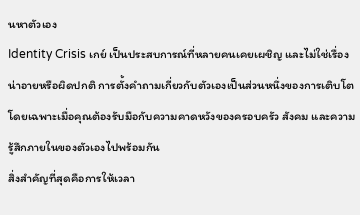นหาตัวเอง
Identity Crisis เกย์ เป็นประสบการณ์ที่หลายคนเคยเผชิญ และไม่ใช่เรื่องน่าอายหรือผิดปกติ การตั้งคำถามเกี่ยวกับตัวเองเป็นส่วนหนึ่งของการเติบโต โดยเฉพาะเมื่อคุณต้องรับมือกับความคาดหวังของครอบครัว สังคม และความรู้สึกภายในของตัวเองไปพร้อมกัน
สิ่งสำคัญที่สุดคือการให้เวลา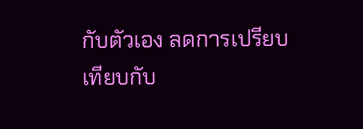กับตัวเอง ลดการเปรียบเทียบกับ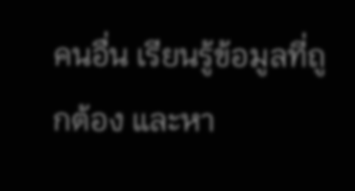คนอื่น เรียนรู้ข้อมูลที่ถูกต้อง และหา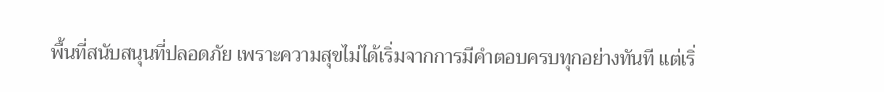พื้นที่สนับสนุนที่ปลอดภัย เพราะความสุขไม่ได้เริ่มจากการมีคำตอบครบทุกอย่างทันที แต่เริ่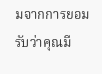มจากการยอมรับว่าคุณมี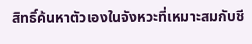สิทธิ์ค้นหาตัวเองในจังหวะที่เหมาะสมกับชี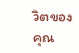วิตของคุณ